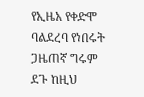የኢዜአ የቀድሞ ባልደረባ የነበሩት ጋዜጠኛ ግሩም ደጉ ከዚህ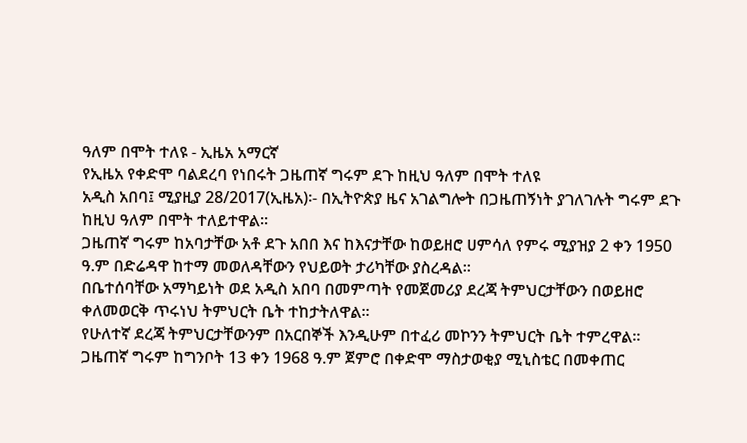ዓለም በሞት ተለዩ - ኢዜአ አማርኛ
የኢዜአ የቀድሞ ባልደረባ የነበሩት ጋዜጠኛ ግሩም ደጉ ከዚህ ዓለም በሞት ተለዩ
አዲስ አበባ፤ ሚያዚያ 28/2017(ኢዜአ)፡- በኢትዮጵያ ዜና አገልግሎት በጋዜጠኝነት ያገለገሉት ግሩም ደጉ ከዚህ ዓለም በሞት ተለይተዋል።
ጋዜጠኛ ግሩም ከአባታቸው አቶ ደጉ አበበ እና ከእናታቸው ከወይዘሮ ሀምሳለ የምሩ ሚያዝያ 2 ቀን 1950 ዓ.ም በድሬዳዋ ከተማ መወለዳቸውን የህይወት ታሪካቸው ያስረዳል።
በቤተሰባቸው አማካይነት ወደ አዲስ አበባ በመምጣት የመጀመሪያ ደረጃ ትምህርታቸውን በወይዘሮ ቀለመወርቅ ጥሩነህ ትምህርት ቤት ተከታትለዋል።
የሁለተኛ ደረጃ ትምህርታቸውንም በአርበኞች እንዲሁም በተፈሪ መኮንን ትምህርት ቤት ተምረዋል።
ጋዜጠኛ ግሩም ከግንቦት 13 ቀን 1968 ዓ.ም ጀምሮ በቀድሞ ማስታወቂያ ሚኒስቴር በመቀጠር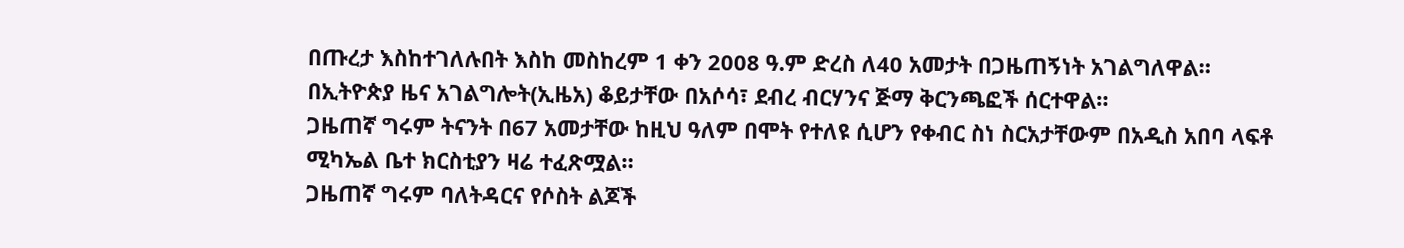በጡረታ እስከተገለሉበት እስከ መስከረም 1 ቀን 2008 ዓ.ም ድረስ ለ40 አመታት በጋዜጠኝነት አገልግለዋል።
በኢትዮጵያ ዜና አገልግሎት(ኢዜአ) ቆይታቸው በአሶሳ፣ ደብረ ብርሃንና ጅማ ቅርንጫፎች ሰርተዋል።
ጋዜጠኛ ግሩም ትናንት በ67 አመታቸው ከዚህ ዓለም በሞት የተለዩ ሲሆን የቀብር ስነ ስርአታቸውም በአዲስ አበባ ላፍቶ ሚካኤል ቤተ ክርስቲያን ዛሬ ተፈጽሟል።
ጋዜጠኛ ግሩም ባለትዳርና የሶስት ልጆች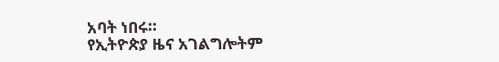አባት ነበሩ።
የኢትዮጵያ ዜና አገልግሎትም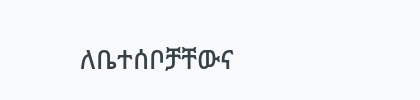ለቤተሰቦቻቸውና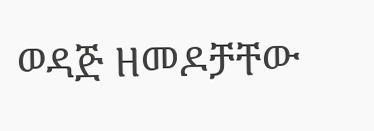ወዳጅ ዘመዶቻቸው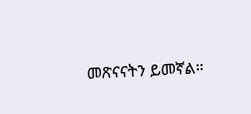መጽናናትን ይመኛል።